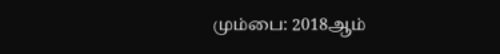மும்பை: 2018ஆம்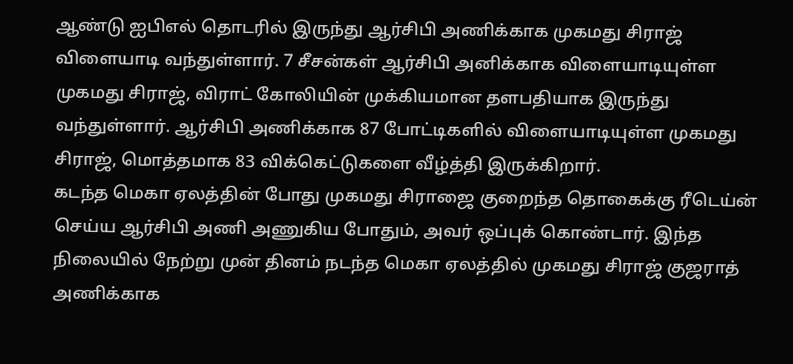ஆண்டு ஐபிஎல் தொடரில் இருந்து ஆர்சிபி அணிக்காக முகமது சிராஜ் விளையாடி வந்துள்ளார். 7 சீசன்கள் ஆர்சிபி அனிக்காக விளையாடியுள்ள முகமது சிராஜ், விராட் கோலியின் முக்கியமான தளபதியாக இருந்து வந்துள்ளார். ஆர்சிபி அணிக்காக 87 போட்டிகளில் விளையாடியுள்ள முகமது சிராஜ், மொத்தமாக 83 விக்கெட்டுகளை வீழ்த்தி இருக்கிறார்.
கடந்த மெகா ஏலத்தின் போது முகமது சிராஜை குறைந்த தொகைக்கு ரீடெய்ன் செய்ய ஆர்சிபி அணி அணுகிய போதும், அவர் ஒப்புக் கொண்டார். இந்த நிலையில் நேற்று முன் தினம் நடந்த மெகா ஏலத்தில் முகமது சிராஜ் குஜராத் அணிக்காக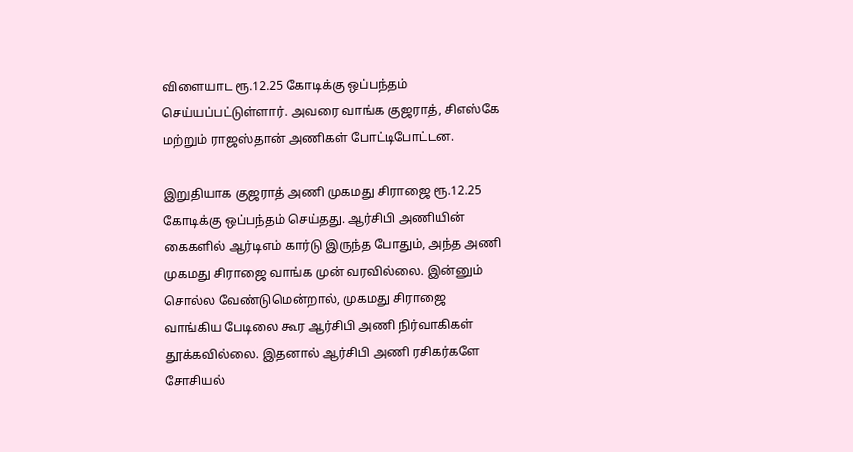விளையாட ரூ.12.25 கோடிக்கு ஒப்பந்தம் செய்யப்பட்டுள்ளார். அவரை வாங்க குஜராத், சிஎஸ்கே மற்றும் ராஜஸ்தான் அணிகள் போட்டிபோட்டன.

இறுதியாக குஜராத் அணி முகமது சிராஜை ரூ.12.25 கோடிக்கு ஒப்பந்தம் செய்தது. ஆர்சிபி அணியின் கைகளில் ஆர்டிஎம் கார்டு இருந்த போதும், அந்த அணி முகமது சிராஜை வாங்க முன் வரவில்லை. இன்னும் சொல்ல வேண்டுமென்றால், முகமது சிராஜை வாங்கிய பேடிலை கூர ஆர்சிபி அணி நிர்வாகிகள் தூக்கவில்லை. இதனால் ஆர்சிபி அணி ரசிகர்களே சோசியல்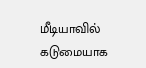மீடியாவில் கடுமையாக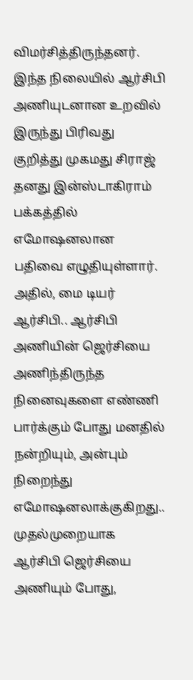விமர்சித்திருந்தனர்.
இந்த நிலையில் ஆர்சிபி அணியுடனான உறவில் இருந்து பிரிவது குறித்து முகமது சிராஜ் தனது இன்ஸ்டாகிராம் பக்கத்தில் எமோஷனலான பதிவை எழுதியுள்ளார். அதில், மை டியர் ஆர்சிபி.. ஆர்சிபி அணியின் ஜெர்சியை அணிந்திருந்த நினைவுகளை எண்ணி பார்க்கும் போது மனதில் நன்றியும், அன்பும் நிறைந்து எமோஷனலாக்குகிறது.. முதல்முறையாக ஆர்சிபி ஜெர்சியை அணியும் போது,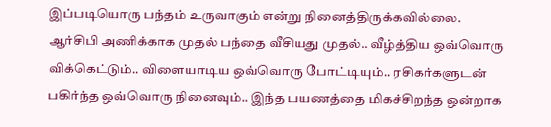இப்படியொரு பந்தம் உருவாகும் என்று நினைத்திருக்கவில்லை.
ஆர்சிபி அணிக்காக முதல் பந்தை வீசியது முதல்.. வீழ்த்திய ஒவ்வொரு விக்கெட்டும்.. விளையாடிய ஒவ்வொரு போட்டியும்.. ரசிகர்களுடன் பகிர்ந்த ஒவ்வொரு நினைவும்.. இந்த பயணத்தை மிகச்சிறந்த ஒன்றாக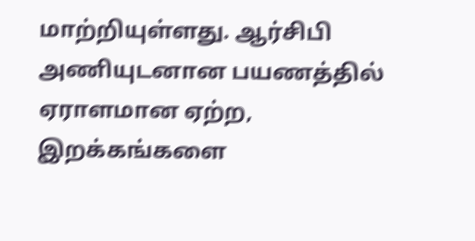மாற்றியுள்ளது. ஆர்சிபி அணியுடனான பயணத்தில் ஏராளமான ஏற்ற, இறக்கங்களை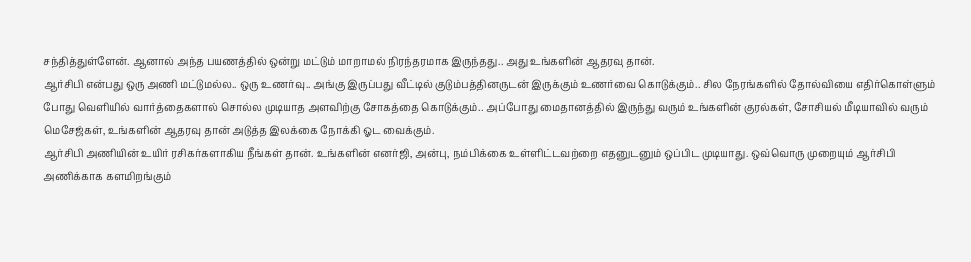சந்தித்துள்ளேன். ஆனால் அந்த பயணத்தில் ஒன்று மட்டும் மாறாமல் நிரந்தரமாக இருந்தது.. அது உங்களின் ஆதரவு தான்.
ஆர்சிபி என்பது ஒரு அணி மட்டுமல்ல.. ஒரு உணர்வு.. அங்கு இருப்பது வீட்டில் குடும்பத்தினருடன் இருக்கும் உணர்வை கொடுக்கும்.. சில நேரங்களில் தோல்வியை எதிர்கொள்ளும் போது வெளியில் வார்த்தைகளால் சொல்ல முடியாத அளவிற்கு சோகத்தை கொடுக்கும்.. அப்போது மைதானத்தில் இருந்து வரும் உங்களின் குரல்கள், சோசியல் மீடியாவில் வரும் மெசேஜ்கள், உங்களின் ஆதரவு தான் அடுத்த இலக்கை நோக்கி ஓட வைக்கும்.
ஆர்சிபி அணியின் உயிர் ரசிகர்களாகிய நீங்கள் தான். உங்களின் எனர்ஜி, அன்பு, நம்பிக்கை உள்ளிட்டவற்றை எதனுடனும் ஒப்பிட முடியாது. ஒவ்வொரு முறையும் ஆர்சிபி அணிக்காக களமிறங்கும்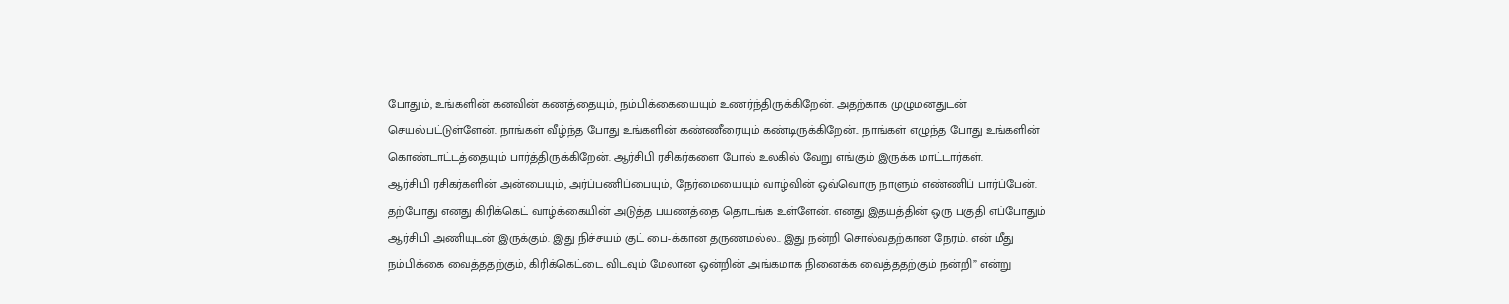போதும், உங்களின் கனவின் கணத்தையும், நம்பிக்கையையும் உணர்ந்திருக்கிறேன். அதற்காக முழுமனதுடன் செயல்பட்டுள்ளேன். நாங்கள் வீழ்ந்த போது உங்களின் கண்ணீரையும் கண்டிருக்கிறேன்.. நாங்கள் எழுந்த போது உங்களின் கொண்டாட்டத்தையும் பார்த்திருக்கிறேன். ஆர்சிபி ரசிகர்களை போல் உலகில் வேறு எங்கும் இருக்க மாட்டார்கள்.
ஆர்சிபி ரசிகர்களின் அன்பையும், அர்ப்பணிப்பையும், நேர்மையையும் வாழ்வின் ஒவ்வொரு நாளும் எண்ணிப் பார்ப்பேன். தற்போது எனது கிரிக்கெட் வாழ்க்கையின் அடுத்த பயணத்தை தொடங்க உள்ளேன். எனது இதயத்தின் ஒரு பகுதி எப்போதும் ஆர்சிபி அணியுடன் இருக்கும். இது நிச்சயம் குட் பை-க்கான தருணமல்ல.. இது நன்றி சொல்வதற்கான நேரம். என் மீது நம்பிக்கை வைத்ததற்கும், கிரிக்கெட்டை விடவும் மேலான ஒன்றின் அங்கமாக நினைக்க வைத்ததற்கும் நன்றி” என்று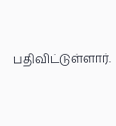பதிவிட்டுள்ளார்.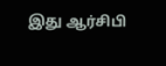இது ஆர்சிபி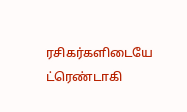ரசிகர்களிடையே ட்ரெண்டாகி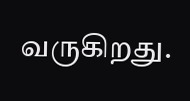வருகிறது.